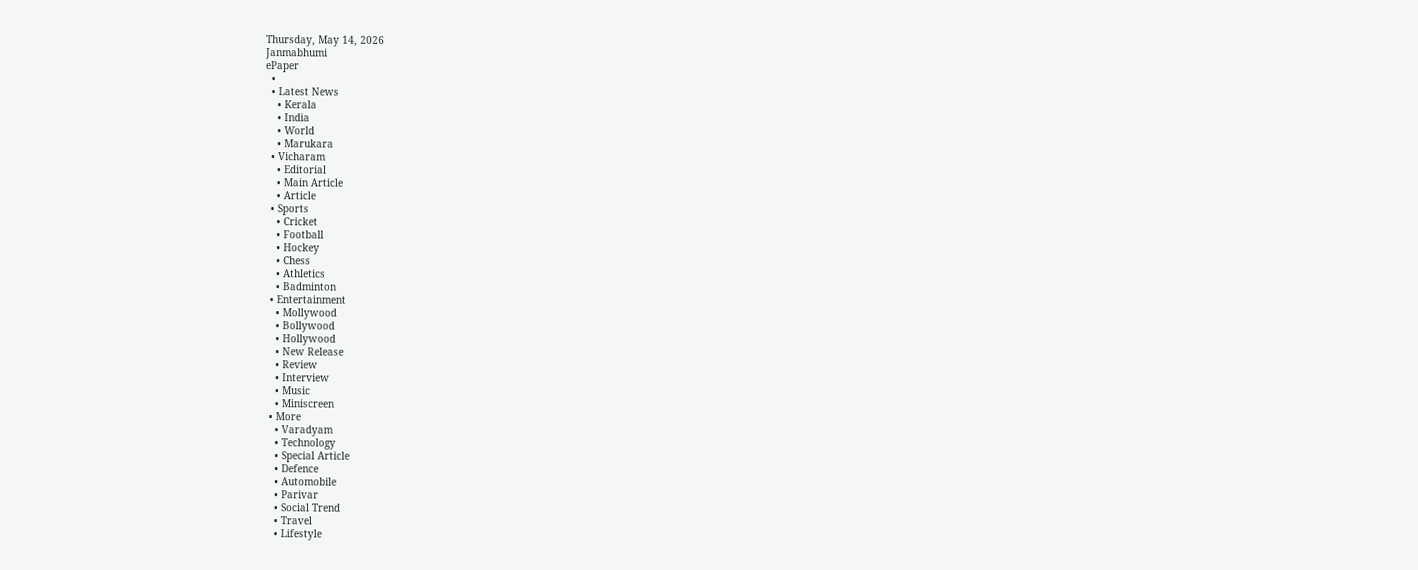Thursday, May 14, 2026
Janmabhumi
ePaper
  •
  • Latest News
    • Kerala
    • India
    • World
    • Marukara
  • Vicharam
    • Editorial
    • Main Article
    • Article
  • Sports
    • Cricket
    • Football
    • Hockey
    • Chess
    • Athletics
    • Badminton
  • Entertainment
    • Mollywood
    • Bollywood
    • Hollywood
    • New Release
    • Review
    • Interview
    • Music
    • Miniscreen
  • More
    • Varadyam
    • Technology
    • Special Article
    • Defence
    • Automobile
    • Parivar
    • Social Trend
    • Travel
    • Lifestyle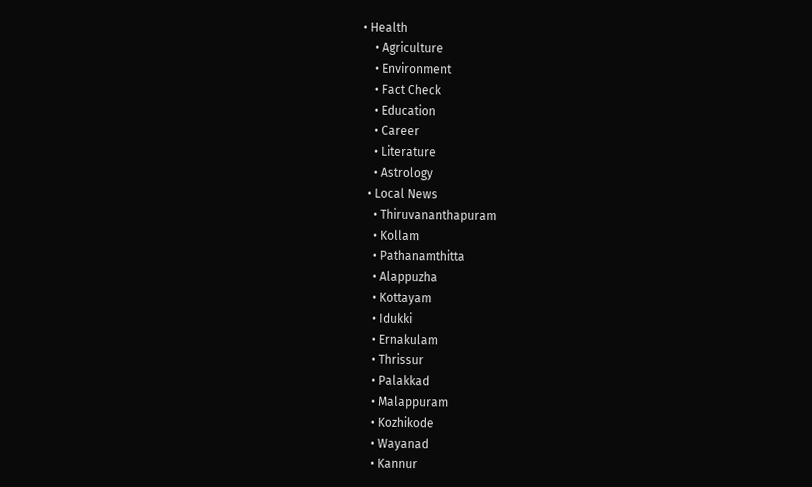• Health
    • Agriculture
    • Environment
    • Fact Check
    • Education
    • Career
    • Literature
    • Astrology
  • Local News
    • Thiruvananthapuram
    • Kollam
    • Pathanamthitta
    • Alappuzha
    • Kottayam
    • Idukki
    • Ernakulam
    • Thrissur
    • Palakkad
    • Malappuram
    • Kozhikode
    • Wayanad
    • Kannur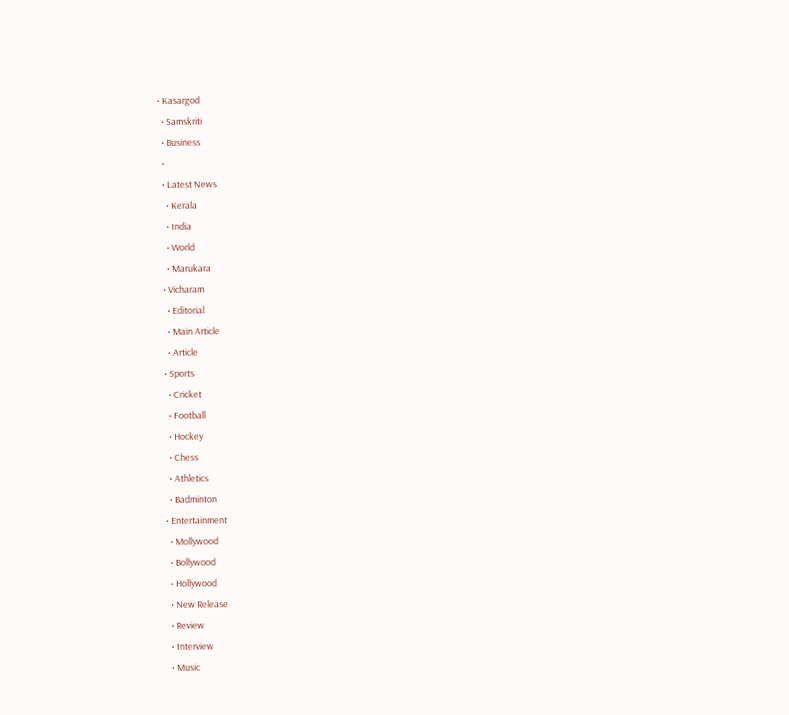• Kasargod
  • Samskriti
  • Business
  •
  • Latest News
    • Kerala
    • India
    • World
    • Marukara
  • Vicharam
    • Editorial
    • Main Article
    • Article
  • Sports
    • Cricket
    • Football
    • Hockey
    • Chess
    • Athletics
    • Badminton
  • Entertainment
    • Mollywood
    • Bollywood
    • Hollywood
    • New Release
    • Review
    • Interview
    • Music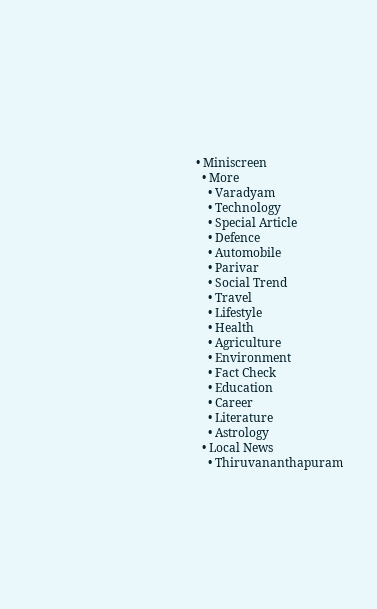• Miniscreen
  • More
    • Varadyam
    • Technology
    • Special Article
    • Defence
    • Automobile
    • Parivar
    • Social Trend
    • Travel
    • Lifestyle
    • Health
    • Agriculture
    • Environment
    • Fact Check
    • Education
    • Career
    • Literature
    • Astrology
  • Local News
    • Thiruvananthapuram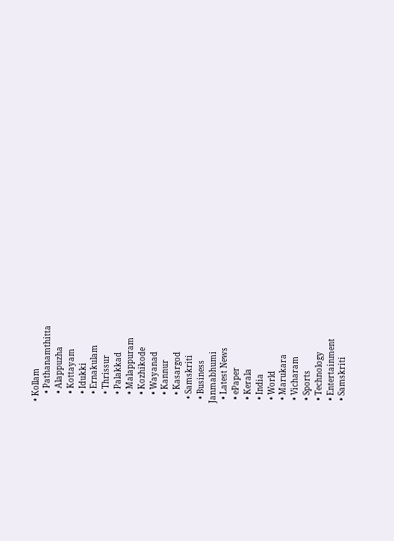• Kollam
    • Pathanamthitta
    • Alappuzha
    • Kottayam
    • Idukki
    • Ernakulam
    • Thrissur
    • Palakkad
    • Malappuram
    • Kozhikode
    • Wayanad
    • Kannur
    • Kasargod
  • Samskriti
  • Business
Janmabhumi
  • Latest News
  • ePaper
  • Kerala
  • India
  • World
  • Marukara
  • Vicharam
  • Sports
  • Technology
  • Entertainment
  • Samskriti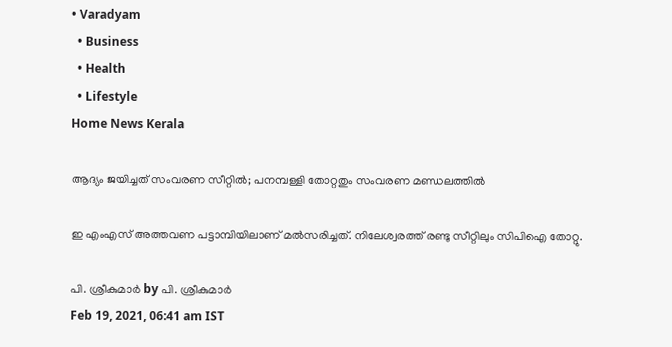• Varadyam
  • Business
  • Health
  • Lifestyle
Home News Kerala

ആദ്യം ജയിച്ചത് സംവരണ സീറ്റില്‍; പനമ്പള്ളി തോറ്റതും സംവരണ മണ്ഡലത്തില്‍

ഇ എംഎസ് അത്തവണ പട്ടാമ്പിയിലാണ് മല്‍സരിച്ചത്. നിലേശ്വരത്ത് രണ്ടു സീറ്റിലും സിപിഐ തോറ്റു.

പി. ശ്രീകുമാര്‍ by പി. ശ്രീകുമാര്‍
Feb 19, 2021, 06:41 am IST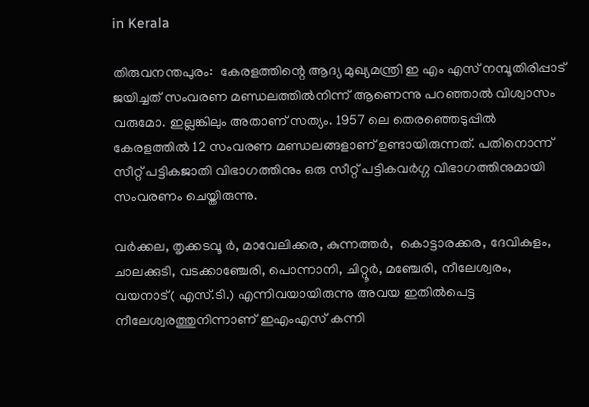in Kerala

തിരുവനന്തപുരം:  കേരളത്തിന്റെ ആദ്യ മുഖ്യമന്ത്രി ഇ എം എസ് നമ്പൂതിരിപ്പാട് ജയിച്ചത് സംവരണ മണ്ഡലത്തില്‍നിന്ന് ആണെന്നു പറഞ്ഞാല്‍ വിശ്വാസം വരുമോ. ഇല്ലങ്കിലും അതാണ് സത്യം. 1957 ലെ തെരഞ്ഞെടുപ്പില്‍ കേരളത്തില്‍ 12 സംവരണ മണ്ഡലങ്ങളാണ് ഉണ്ടായിരുന്നത്. പതിനൊന്ന് സീറ്റ് പട്ടികജാതി വിഭാഗത്തിനും ഒരു സീറ്റ് പട്ടികവര്‍ഗ്ഗ വിഭാഗത്തിനുമായി സംവരണം ചെയ്തിരുന്നു.

വര്‍ക്കല, തൃക്കടവൂ ര്‍, മാവേലിക്കര, കുന്നത്തര്‍,  കൊട്ടാരക്കര, ദേവികുളം, ചാലക്കുടി, വടക്കാഞ്ചേരി, പൊന്നാനി, ചിറ്റൂര്‍, മഞ്ചേരി, നീലേശ്വരം, വയനാട്( എസ്.ടി.) എന്നിവയായിരുന്നു അവയ ഇതില്‍പെട്ട നീലേശ്വരത്തുനിന്നാണ് ഇഎംഎസ് കന്നി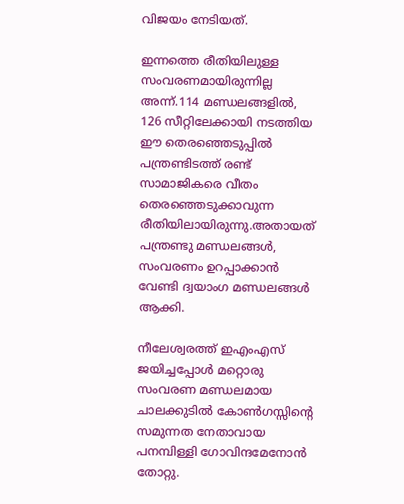വിജയം നേടിയത്.

ഇന്നത്തെ രീതിയിലുള്ള സംവരണമായിരുന്നില്ല അന്ന്.114 മണ്ഡലങ്ങളില്‍, 126 സീറ്റിലേക്കായി നടത്തിയ ഈ തെരഞ്ഞെടുപ്പില്‍ പന്ത്രണ്ടിടത്ത് രണ്ട് സാമാജികരെ വീതം തെരഞ്ഞെടുക്കാവുന്ന രീതിയിലായിരുന്നു.അതായത് പന്ത്രണ്ടു മണ്ഡലങ്ങള്‍, സംവരണം ഉറപ്പാക്കാന്‍ വേണ്ടി ദ്വയാംഗ മണ്ഡലങ്ങള്‍ ആക്കി.

നീലേശ്വരത്ത് ഇഎംഎസ് ജയിച്ചപ്പോള്‍ മറ്റൊരു സംവരണ മണ്ഡലമായ ചാലക്കുടില്‍ കോണ്‍ഗസ്സിന്റെ സമുന്നത നേതാവായ പനമ്പിള്ളി ഗോവിന്ദമേനോന്‍ തോറ്റു.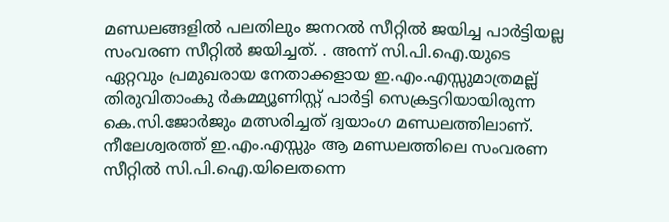മണ്ഡലങ്ങളില്‍ പലതിലും ജനറല്‍ സീറ്റില്‍ ജയിച്ച പാര്‍ട്ടിയല്ല സംവരണ സീറ്റില്‍ ജയിച്ചത്. . അന്ന് സി.പി.ഐ.യുടെ ഏറ്റവും പ്രമുഖരായ നേതാക്കളായ ഇ.എം.എസ്സുമാത്രമല്ല് തിരുവിതാംകു ര്‍കമ്മ്യൂണിസ്റ്റ് പാര്‍ട്ടി സെക്രട്ടറിയായിരുന്ന കെ.സി.ജോര്‍ജും മത്സരിച്ചത് ദ്വയാംഗ മണ്ഡലത്തിലാണ്. നീലേശ്വരത്ത് ഇ.എം.എസ്സും ആ മണ്ഡലത്തിലെ സംവരണ സീറ്റില്‍ സി.പി.ഐ.യിലെതന്നെ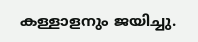കള്ളാളനും ജയിച്ചു.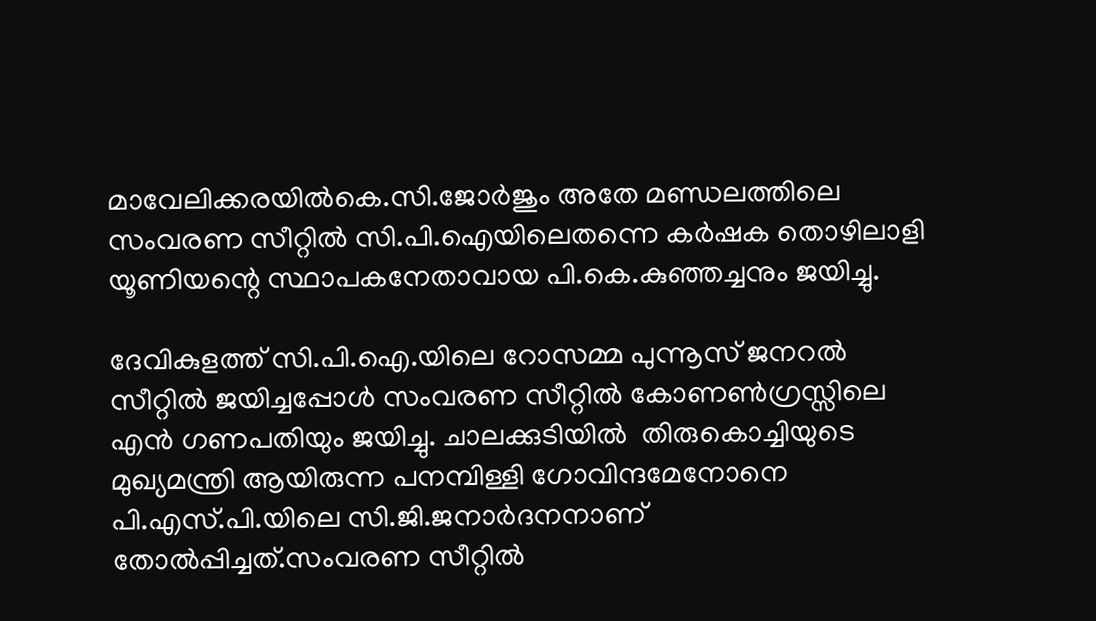മാവേലിക്കരയില്‍കെ.സി.ജോര്‍ജും അതേ മണ്ഡലത്തിലെ സംവരണ സീറ്റില്‍ സി.പി.ഐയിലെതന്നെ കര്‍ഷക തൊഴിലാളി യൂണിയന്റെ സ്ഥാപകനേതാവായ പി.കെ.കുഞ്ഞച്ചനും ജയിച്ചു.

ദേവികുളത്ത് സി.പി.ഐ.യിലെ റോസമ്മ പുന്നൂസ് ജനറല്‍ സീറ്റില്‍ ജയിച്ചപ്പോള്‍ സംവരണ സീറ്റില്‍ കോണണ്‍ഗ്രസ്സിലെ എന്‍ ഗണപതിയും ജയിച്ചു. ചാലക്കുടിയില്‍  തിരുകൊച്ചിയുടെ മുഖ്യമന്ത്രി ആയിരുന്ന പനമ്പിള്ളി ഗോവിന്ദമേനോനെ പി.എസ്.പി.യിലെ സി.ജി.ജനാര്‍ദനനാണ് തോല്‍പ്പിച്ചത്.സംവരണ സീറ്റില്‍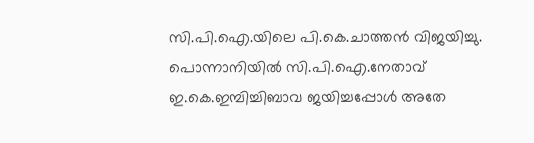സി.പി.ഐ.യിലെ പി.കെ.ചാത്തന്‍ വിജയിച്ചു. പൊന്നാനിയില്‍ സി.പി.ഐ.നേതാവ് ഇ.കെ.ഇമ്പിച്ചിബാവ ജയിച്ചപ്പോള്‍ അതേ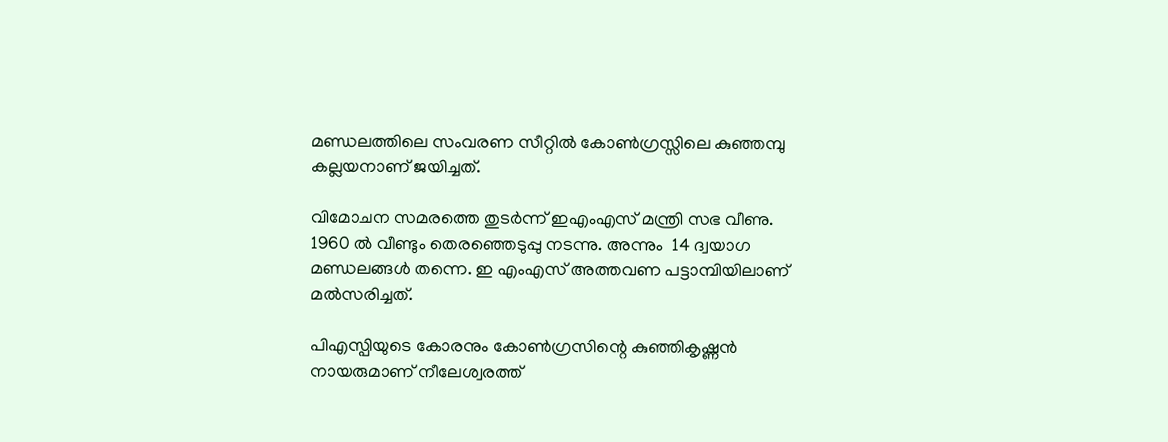മണ്ഡലത്തിലെ സംവരണ സീറ്റില്‍ കോണ്‍ഗ്രസ്സിലെ കുഞ്ഞമ്പു കല്ലയനാണ് ജയിച്ചത്.

വിമോചന സമരത്തെ തുടര്‍ന്ന് ഇഎംഎസ് മന്ത്രി സഭ വീണു. 1960 ല്‍ വീണ്ടും തെരഞ്ഞെടുപ്പു നടന്നു. അന്നും  14 ദ്വയാഗ മണ്ഡലങ്ങള്‍ തന്നെ. ഇ എംഎസ് അത്തവണ പട്ടാമ്പിയിലാണ് മല്‍സരിച്ചത്.

പിഎസ്പിയുടെ കോരനും കോണ്‍ഗ്രസിന്റെ കുഞ്ഞികൃഷ്ണന്‍ നായരുമാണ് നീലേശ്വരത്ത്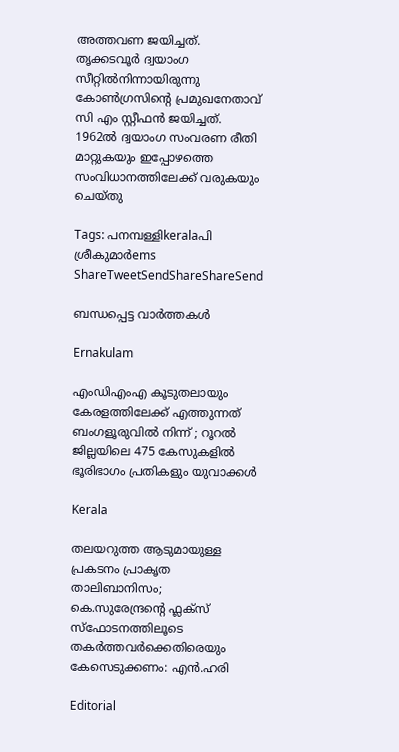അത്തവണ ജയിച്ചത്. തൃക്കടവൂര്‍ ദ്വയാംഗ സീറ്റില്‍നിന്നായിരുന്നു കോണ്‍ഗ്രസിന്റെ പ്രമുഖനേതാവ് സി എം സ്റ്റീഫന്‍ ജയിച്ചത്. 1962ല്‍ ദ്വയാംഗ സംവരണ രീതി മാറ്റുകയും ഇപ്പോഴത്തെ സംവിധാനത്തിലേക്ക് വരുകയും ചെയ്തു

Tags: പനമ്പള്ളിkeralaപി ശ്രീകുമാര്‍ems
ShareTweetSendShareShareSend

ബന്ധപ്പെട്ട വാര്‍ത്തകള്‍

Ernakulam

എംഡിഎംഎ കൂടുതലായും കേരളത്തിലേക്ക് എത്തുന്നത് ബംഗളൂരുവിൽ നിന്ന് ; റൂറൽ ജില്ലയിലെ 475 കേസുകളിൽ ഭൂരിഭാഗം പ്രതികളും യുവാക്കൾ

Kerala

തലയറുത്ത ആടുമായുള്ള പ്രകടനം പ്രാകൃത താലിബാനിസം; കെ.സുരേന്ദ്രന്റെ ഫ്ലക്സ് സ്ഫോടനത്തിലൂടെ തകർത്തവർക്കെതിരെയും കേസെടുക്കണം: എൻ.ഹരി

Editorial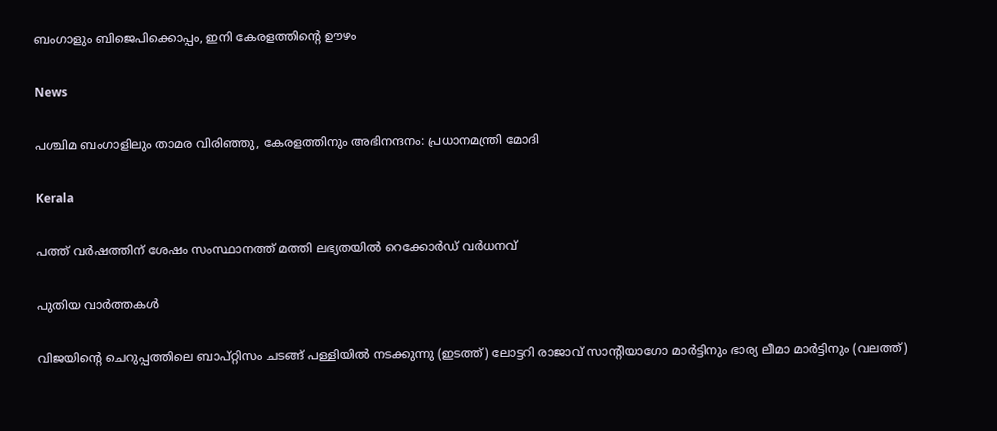ബംഗാളും ബിജെപിക്കൊപ്പം, ഇനി കേരളത്തിന്റെ ഊഴം

News

പശ്ചിമ ബംഗാളിലും താമര വിരിഞ്ഞു, കേരളത്തിനും അഭിനന്ദനം: പ്രധാനമന്ത്രി മോദി

Kerala

പത്ത് വർഷത്തിന് ശേഷം സംസ്ഥാനത്ത് മത്തി ലഭ്യതയിൽ റെക്കോർഡ് വർധനവ്

പുതിയ വാര്‍ത്തകള്‍

വിജയിന്‍റെ ചെറുപ്പത്തിലെ ബാപ്റ്റിസം ചടങ്ങ് പള്ളിയില്‍ നടക്കുന്നു (ഇടത്ത്) ലോട്ടറി രാജാവ് സാന്‍റിയാഗോ മാര്‍ട്ടിനും ഭാര്യ ലീമാ മാര്‍ട്ടിനും (വലത്ത്)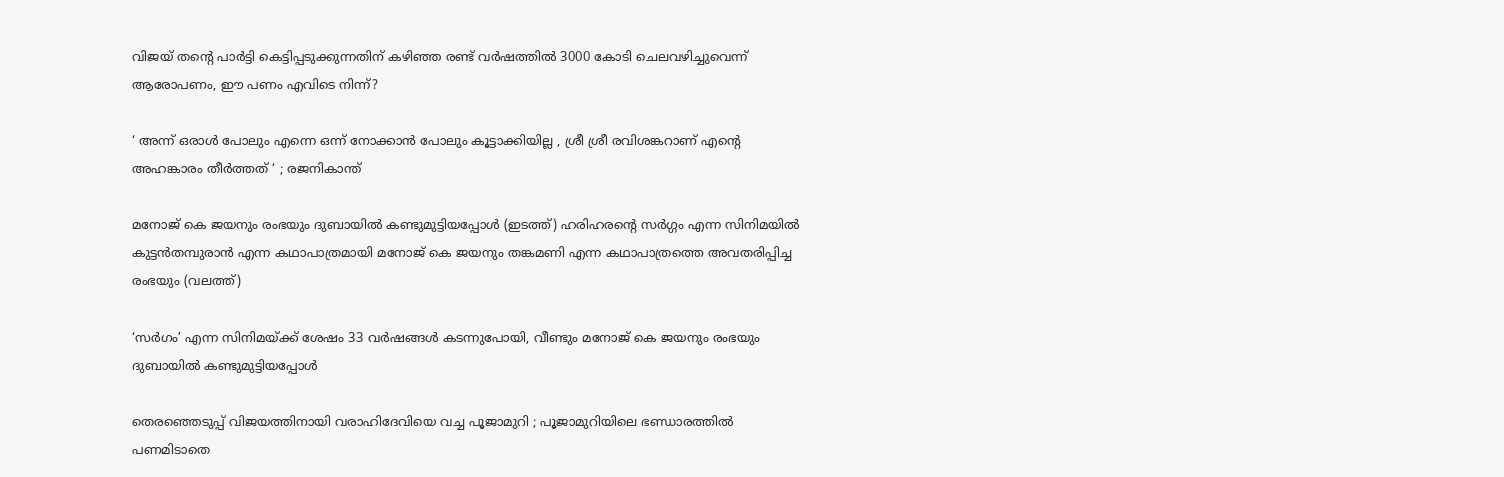വിജയ് തന്റെ പാര്‍ട്ടി കെട്ടിപ്പടുക്കുന്നതിന് കഴിഞ്ഞ രണ്ട് വര്‍ഷത്തില്‍ 3000 കോടി ചെലവഴിച്ചുവെന്ന് ആരോപണം, ഈ പണം എവിടെ നിന്ന്?

‘ അന്ന് ഒരാൾ പോലും എന്നെ ഒന്ന് നോക്കാൻ പോലും കൂട്ടാക്കിയില്ല , ശ്രീ ശ്രീ രവിശങ്കറാണ് എന്റെ അഹങ്കാരം തീർത്തത് ‘ ; രജനികാന്ത്

മനോജ് കെ ജയനും രംഭയും ദുബായില്‍ കണ്ടുമുട്ടിയപ്പോള്‍ (ഇടത്ത്) ഹരിഹരന്‍റെ സര്‍ഗ്ഗം എന്ന സിനിമയില്‍ കുട്ടന്‍തമ്പുരാന്‍ എന്ന കഥാപാത്രമായി മനോജ് കെ ജയനും തങ്കമണി എന്ന കഥാപാത്രത്തെ അവതരിപ്പിച്ച രംഭയും (വലത്ത്)

‘സര്‍ഗം’ എന്ന സിനിമയ്‌ക്ക് ശേഷം 33 വർഷങ്ങൾ കടന്നുപോയി, വീണ്ടും മനോജ് കെ ജയനും രംഭയും ദുബായില്‍ കണ്ടുമുട്ടിയപ്പോള്‍

തെരഞ്ഞെടുപ്പ് വിജയത്തിനായി വരാഹിദേവിയെ വച്ച പൂജാമുറി ; പൂജാമുറിയിലെ ഭണ്ഡാരത്തിൽ പണമിടാതെ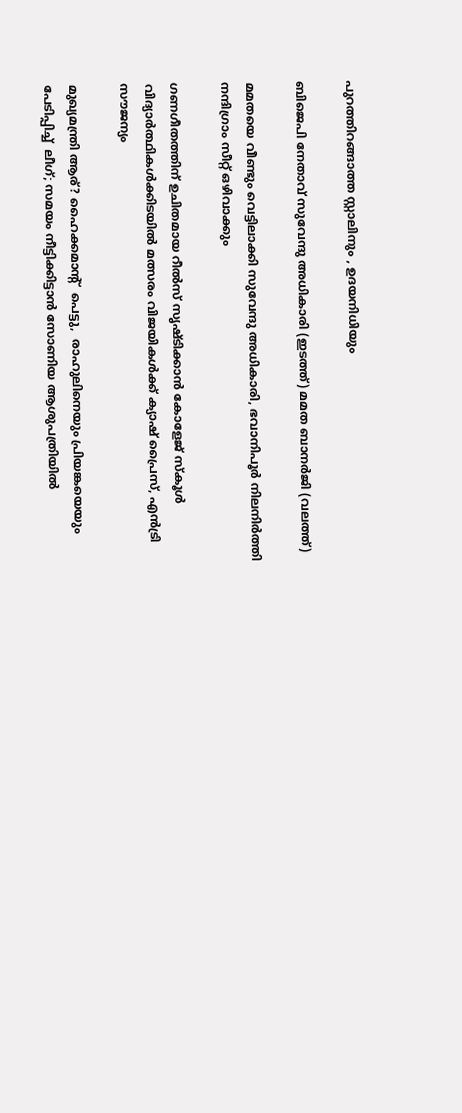പുറത്തിറങ്ങാത്ത സ്റ്റാലിനും , ഉദയനിധിയും

ബിജെപി നേതാവ് സുവേന്ദു അധികാരി (ഇടത്ത്) മമത ബാനര്‍ജി (വലത്ത്)

മമതയെ വീണ്ടും വെട്ടിലാക്കി സുവേന്ദു അധികാരി, ഭവാനിപൂര്‍ നിലനിര്‍ത്തി നന്ദിഗ്രാം സീറ്റ് ഒഴിവാക്കും

ഗണഗീതത്തിന് ഉചിതമായ റീല്‍സ് സൃഷ്ടിക്കാന്‍ കോളേജ് സ്കൂള്‍ വിദ്യാര്‍ത്ഥികള്‍ക്കിടയില്‍ മത്സരം വിജയികള്‍ക്ക് ക്യാഷ് പ്രൈസ്, എന്‍ട്രി സൗജന്യം

മുഖ്യമന്ത്രി ആര്? ഹൈക്കമാന്‍റ്  പെട്ടു,  രാഹുലിനെയും പ്രിയങ്കയെയും പേടിപ്പിച്ച്  ലീഗ്; സമയം നീട്ടിക്കിട്ടാന്‍ സോണിയ ആശുപത്രിയില്‍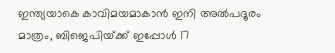ഇന്ത്യയാകെ കാവിമയമാകാന്‍ ഇനി അല്‍പദൂരം മാത്രം, ബിജെപിയ്‌ക്ക് ഇപ്പോള്‍ 17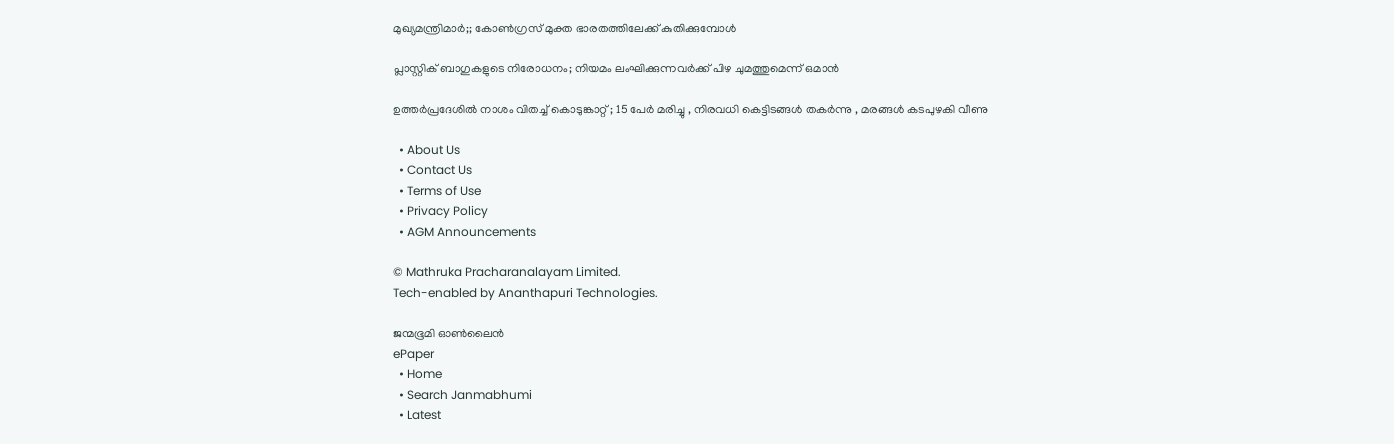മുഖ്യമന്ത്രിമാര്‍;; കോണ്‍ഗ്രസ് മുക്ത ഭാരതത്തിലേക്ക് കുതിക്കുമ്പോള്‍

പ്ലാസ്റ്റിക് ബാഗുകളുടെ നിരോധനം; നിയമം ലംഘിക്കുന്നവർക്ക് പിഴ ചുമത്തുമെന്ന് ഒമാൻ

ഉത്തർപ്രദേശിൽ നാശം വിതച്ച് കൊടുങ്കാറ്റ് ; 15 പേർ മരിച്ചു , നിരവധി കെട്ടിടങ്ങൾ തകർന്നു , മരങ്ങൾ കടപുഴകി വീണു

  • About Us
  • Contact Us
  • Terms of Use
  • Privacy Policy
  • AGM Announcements

© Mathruka Pracharanalayam Limited.
Tech-enabled by Ananthapuri Technologies.

ജന്മഭൂമി ഓണ്‍ലൈന്‍
ePaper
  • Home
  • Search Janmabhumi
  • Latest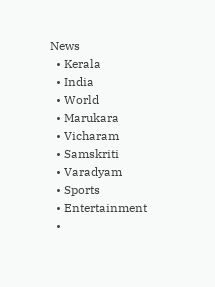News
  • Kerala
  • India
  • World
  • Marukara
  • Vicharam
  • Samskriti
  • Varadyam
  • Sports
  • Entertainment
  •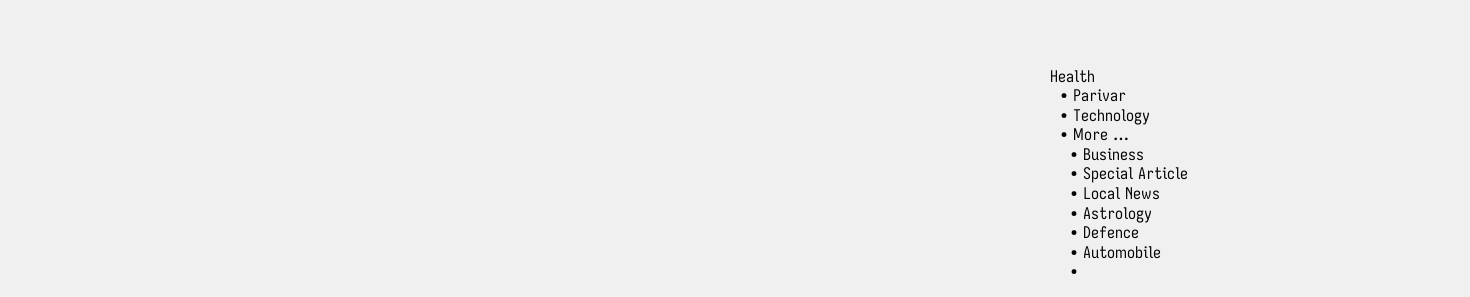Health
  • Parivar
  • Technology
  • More …
    • Business
    • Special Article
    • Local News
    • Astrology
    • Defence
    • Automobile
    •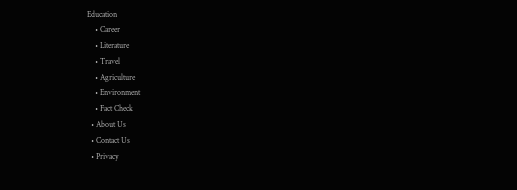Education
    • Career
    • Literature
    • Travel
    • Agriculture
    • Environment
    • Fact Check
  • About Us
  • Contact Us
  • Privacy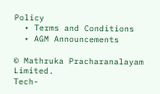Policy
  • Terms and Conditions
  • AGM Announcements

© Mathruka Pracharanalayam Limited.
Tech-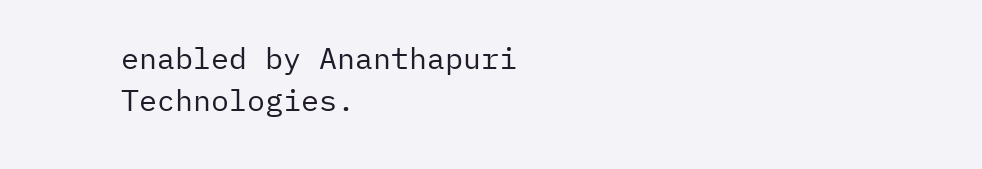enabled by Ananthapuri Technologies.